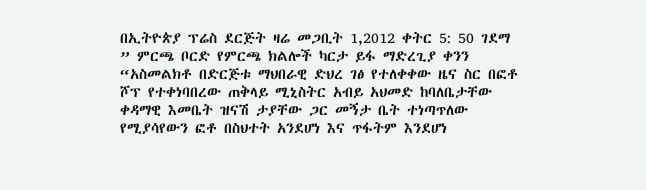በኢትዮጵያ ፕሬስ ደርጅት ዛሬ መጋቢት 1,2012 ቀትር 5: 50 ገደማ ” ምርጫ ቦርድ የምርጫ ክልሎች ካርታ ይፋ ማድረጊያ ቀንን “አስመልክቶ በድርጅቱ ማህበራዊ ድህረ ገፅ የተለቀቀው ዜና ስር በፎቶ ሾፕ የተቀነባበረው ጠቅላይ ሚኒስትር አብይ አህመድ ከባለቤታቸው ቀዳማዊ እመቤት ዝናሽ ታያቸው ጋር መኝታ ቤት ተነጣጥለው የሚያሳየውን ፎቶ በስህተት አንደሆነ እና ጥፋትም እንደሆነ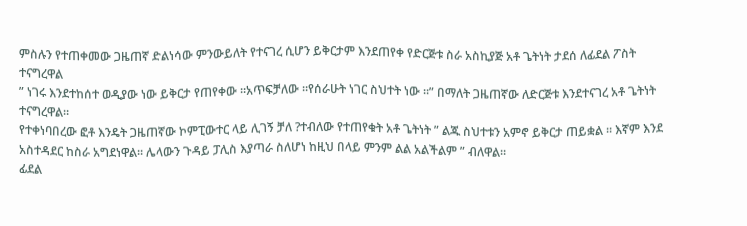ምስሉን የተጠቀመው ጋዜጠኛ ድልነሳው ምንውይለት የተናገረ ሲሆን ይቅርታም እንደጠየቀ የድርጅቱ ስራ አስኪያጅ አቶ ጌትነት ታደሰ ለፊደል ፖስት ተናግረዋል
” ነገሩ እንደተከሰተ ወዲያው ነው ይቅርታ የጠየቀው ።አጥፍቻለው ።የሰራሁት ነገር ስህተት ነው ።” በማለት ጋዜጠኛው ለድርጅቱ እንደተናገረ አቶ ጌትነት ተናግረዋል።
የተቀነባበረው ፎቶ እንዴት ጋዜጠኛው ኮምፒውተር ላይ ሊገኝ ቻለ ?ተብለው የተጠየቁት አቶ ጌትነት ” ልጁ ስህተቱን አምኖ ይቅርታ ጠይቋል ። እኛም እንደ አስተዳደር ከስራ አግደነዋል። ሌላውን ጉዳይ ፓሊስ እያጣራ ስለሆነ ከዚህ በላይ ምንም ልል አልችልም ” ብለዋል።
ፊደል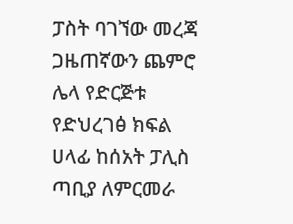ፓስት ባገኘው መረጃ ጋዜጠኛውን ጨምሮ ሌላ የድርጅቱ የድህረገፅ ክፍል ሀላፊ ከሰአት ፓሊስ ጣቢያ ለምርመራ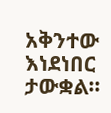አቅንተው እነደነበር ታውቋል።